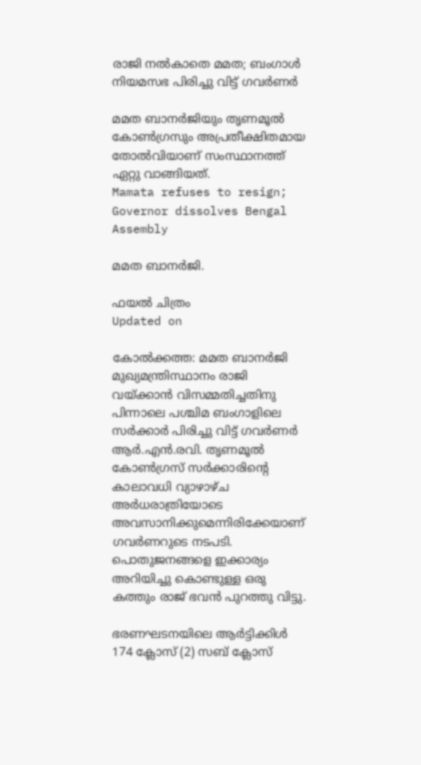രാജി നൽകാതെ മമത; ബംഗാൾ നിയമസഭ പിരിച്ചു വിട്ട് ഗവർണർ

മമത ബാനർജിയും തൃണമൂൽ കോൺഗ്രസും അപ്രതീക്ഷിതമായ തോൽവിയാണ് സംസ്ഥാനത്ത് ഏറ്റു വാങ്ങിയത്.
Mamata refuses to resign; Governor dissolves Bengal Assembly

മമത ബാനർജി.

ഫയൽ ചിത്രം
Updated on

കോൽക്കത്ത: മമത ബാനർജി മുഖ്യമന്ത്രിസ്ഥാനം രാജി വയ്ക്കാൻ വിസമ്മതിച്ചതിനു പിന്നാലെ പശ്ചിമ ബംഗാളിലെ സർക്കാർ പിരിച്ചു വിട്ട് ഗവർണർ ആർ.എൻ.രവി. തൃണമൂൽ കോൺഗ്രസ് സർക്കാരിന്‍റെ കാലാവധി വ്യാഴാഴ്ച അർധരാത്രിയോടെ അവസാനിക്കുമെന്നിരിക്കേയാണ് ഗവർണറുടെ നടപടി. പൊതുജനങ്ങളെ ഇക്കാര്യം അറിയിച്ചു കൊണ്ടുള്ള ഒരു കത്തും രാജ് ഭവൻ പുറത്തു വിട്ടു.

ഭരണഘടനയിലെ ആർട്ടിക്കിൾ 174 ക്ലോസ് (2) സബ് ക്ലോസ്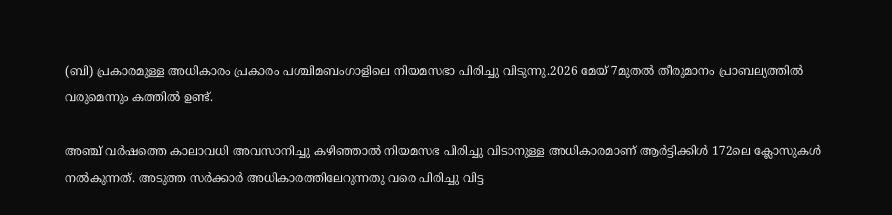(ബി) പ്രകാരമുള്ള അധികാരം പ്രകാരം പശ്ചിമബംഗാളിലെ നിയമസഭാ പിരിച്ചു വിടുന്നു.2026 മേയ് 7മുതൽ തീരുമാനം പ്രാബല്യത്തിൽ വരുമെന്നും കത്തിൽ ഉണ്ട്.

അഞ്ച് വർഷത്തെ കാലാവധി അവസാനിച്ചു കഴിഞ്ഞാൽ നിയമസഭ പിരിച്ചു വിടാനുള്ള അധികാരമാണ് ആർട്ടിക്കിൾ 172ലെ ക്ലോസുകൾ നൽകുന്നത്. അടുത്ത സർക്കാർ അധികാരത്തിലേറുന്നതു വരെ പിരിച്ചു വിട്ട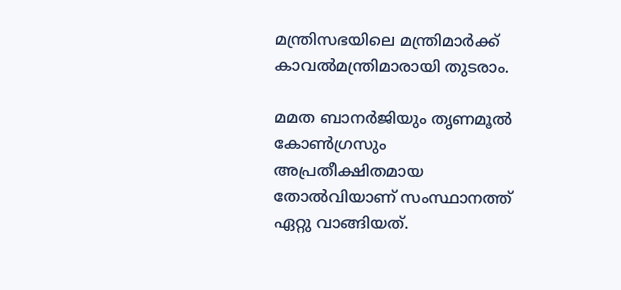മന്ത്രിസഭയിലെ മന്ത്രിമാർക്ക് കാവൽമന്ത്രിമാരായി തുടരാം.

മമത ബാനർജിയും തൃണമൂൽ കോൺഗ്രസും അപ്രതീക്ഷിതമായ തോൽവിയാണ് സംസ്ഥാനത്ത് ഏറ്റു വാങ്ങിയത്.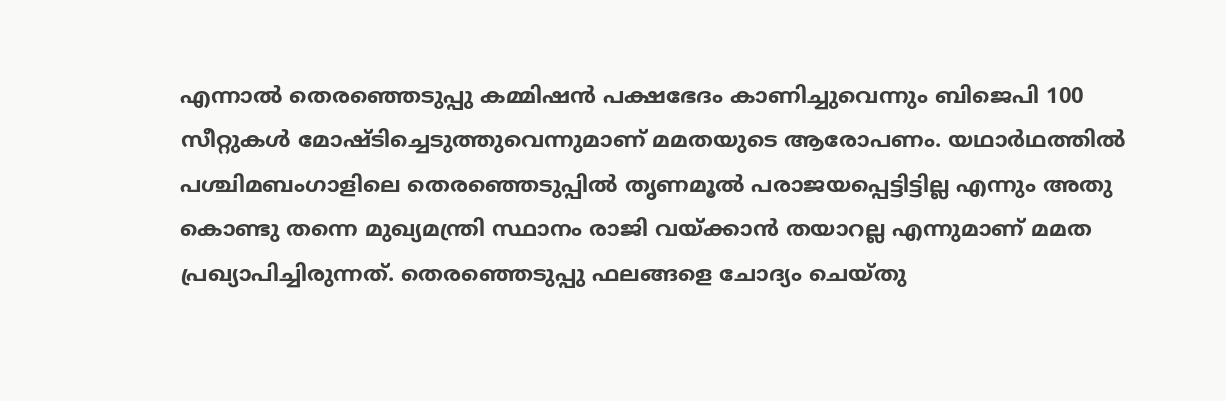എന്നാൽ തെരഞ്ഞെടുപ്പു കമ്മിഷൻ പക്ഷഭേദം കാണിച്ചുവെന്നും ബിജെപി 100 സീറ്റുകൾ മോഷ്ടിച്ചെടുത്തുവെന്നുമാണ് മമതയുടെ ആരോപണം. യഥാർഥത്തിൽ പശ്ചിമബംഗാളിലെ തെരഞ്ഞെടുപ്പിൽ തൃണമൂൽ പരാജയപ്പെട്ടിട്ടില്ല എന്നും അതു കൊണ്ടു തന്നെ മുഖ്യമന്ത്രി സ്ഥാനം രാജി വയ്ക്കാൻ തയാറല്ല എന്നുമാണ് മമത പ്രഖ്യാപിച്ചിരുന്നത്. തെരഞ്ഞെടുപ്പു ഫലങ്ങളെ ചോദ്യം ചെയ്തു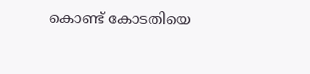കൊണ്ട് കോടതിയെ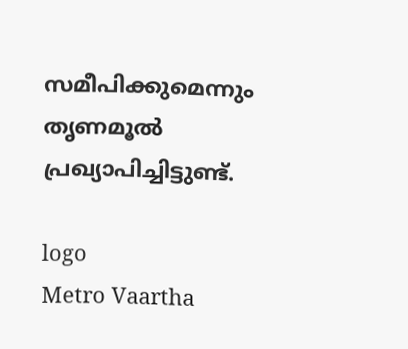സമീപിക്കുമെന്നും തൃണമൂൽ പ്രഖ്യാപിച്ചിട്ടുണ്ട്.

logo
Metro Vaartha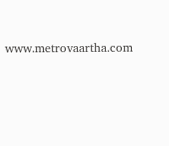www.metrovaartha.com